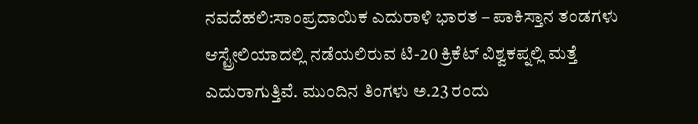ನವದೆಹಲಿ:ಸಾಂಪ್ರದಾಯಿಕ ಎದುರಾಳಿ ಭಾರತ – ಪಾಕಿಸ್ತಾನ ತಂಡಗಳು ಆಸ್ಟ್ರೇಲಿಯಾದಲ್ಲಿ ನಡೆಯಲಿರುವ ಟಿ-20 ಕ್ರಿಕೆಟ್ ವಿಶ್ವಕಪ್ನಲ್ಲಿ ಮತ್ತೆ ಎದುರಾಗುತ್ತಿವೆ. ಮುಂದಿನ ತಿಂಗಳು ಅ.23 ರಂದು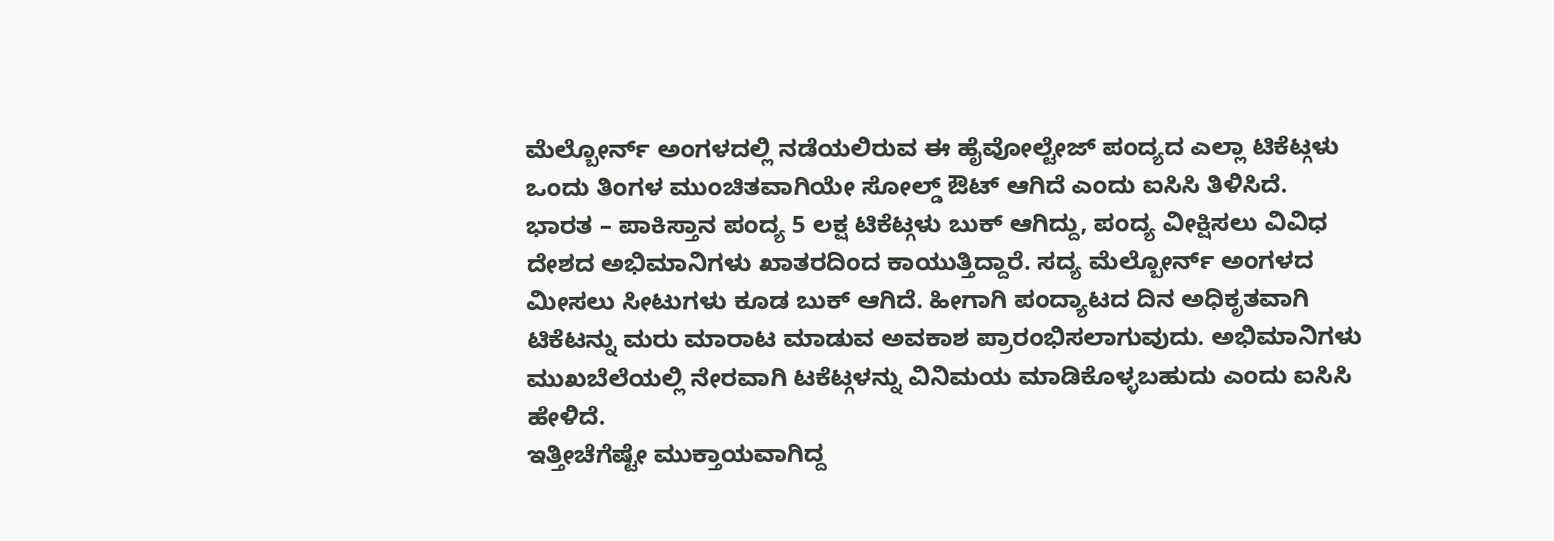ಮೆಲ್ಬೋರ್ನ್ ಅಂಗಳದಲ್ಲಿ ನಡೆಯಲಿರುವ ಈ ಹೈವೋಲ್ಟೇಜ್ ಪಂದ್ಯದ ಎಲ್ಲಾ ಟಿಕೆಟ್ಗಳು ಒಂದು ತಿಂಗಳ ಮುಂಚಿತವಾಗಿಯೇ ಸೋಲ್ಡ್ ಔಟ್ ಆಗಿದೆ ಎಂದು ಐಸಿಸಿ ತಿಳಿಸಿದೆ.
ಭಾರತ – ಪಾಕಿಸ್ತಾನ ಪಂದ್ಯ 5 ಲಕ್ಷ ಟಿಕೆಟ್ಗಳು ಬುಕ್ ಆಗಿದ್ದು, ಪಂದ್ಯ ವೀಕ್ಷಿಸಲು ವಿವಿಧ ದೇಶದ ಅಭಿಮಾನಿಗಳು ಖಾತರದಿಂದ ಕಾಯುತ್ತಿದ್ದಾರೆ. ಸದ್ಯ ಮೆಲ್ಬೋರ್ನ್ ಅಂಗಳದ ಮೀಸಲು ಸೀಟುಗಳು ಕೂಡ ಬುಕ್ ಆಗಿದೆ. ಹೀಗಾಗಿ ಪಂದ್ಯಾಟದ ದಿನ ಅಧಿಕೃತವಾಗಿ ಟಿಕೆಟನ್ನು ಮರು ಮಾರಾಟ ಮಾಡುವ ಅವಕಾಶ ಪ್ರಾರಂಭಿಸಲಾಗುವುದು. ಅಭಿಮಾನಿಗಳು ಮುಖಬೆಲೆಯಲ್ಲಿ ನೇರವಾಗಿ ಟಕೆಟ್ಗಳನ್ನು ವಿನಿಮಯ ಮಾಡಿಕೊಳ್ಳಬಹುದು ಎಂದು ಐಸಿಸಿ ಹೇಳಿದೆ.
ಇತ್ತೀಚೆಗೆಷ್ಟೇ ಮುಕ್ತಾಯವಾಗಿದ್ದ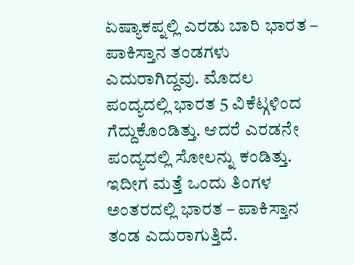ಏಷ್ಯಾಕಪ್ನಲ್ಲಿ ಎರಡು ಬಾರಿ ಭಾರತ – ಪಾಕಿಸ್ತಾನ ತಂಡಗಳು ಎದುರಾಗಿದ್ದವು. ಮೊದಲ ಪಂದ್ಯದಲ್ಲಿ ಭಾರತ 5 ವಿಕೆಟ್ಗಳಿಂದ ಗೆದ್ದುಕೊಂಡಿತ್ತು. ಆದರೆ ಎರಡನೇ ಪಂದ್ಯದಲ್ಲಿ ಸೋಲನ್ನು ಕಂಡಿತ್ತು. ಇದೀಗ ಮತ್ತೆ ಒಂದು ತಿಂಗಳ ಅಂತರದಲ್ಲಿ ಭಾರತ – ಪಾಕಿಸ್ತಾನ ತಂಡ ಎದುರಾಗುತ್ತಿದೆ.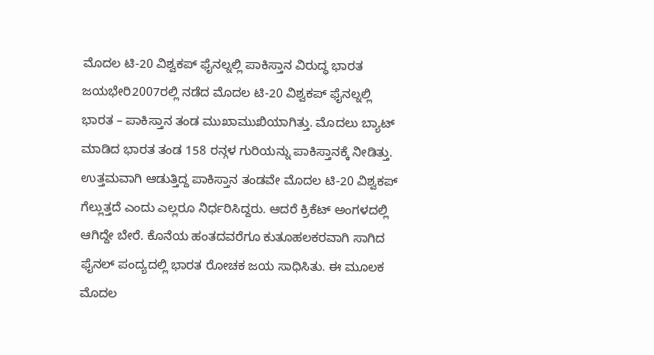ಮೊದಲ ಟಿ-20 ವಿಶ್ವಕಪ್ ಫೈನಲ್ನಲ್ಲಿ ಪಾಕಿಸ್ತಾನ ವಿರುದ್ಧ ಭಾರತ ಜಯಭೇರಿ2007ರಲ್ಲಿ ನಡೆದ ಮೊದಲ ಟಿ-20 ವಿಶ್ವಕಪ್ ಫೈನಲ್ನಲ್ಲಿ ಭಾರತ – ಪಾಕಿಸ್ತಾನ ತಂಡ ಮುಖಾಮುಖಿಯಾಗಿತ್ತು. ಮೊದಲು ಬ್ಯಾಟ್ ಮಾಡಿದ ಭಾರತ ತಂಡ 158 ರನ್ಗಳ ಗುರಿಯನ್ನು ಪಾಕಿಸ್ತಾನಕ್ಕೆ ನೀಡಿತ್ತು. ಉತ್ತಮವಾಗಿ ಆಡುತ್ತಿದ್ದ ಪಾಕಿಸ್ತಾನ ತಂಡವೇ ಮೊದಲ ಟಿ-20 ವಿಶ್ವಕಪ್ ಗೆಲ್ಲುತ್ತದೆ ಎಂದು ಎಲ್ಲರೂ ನಿರ್ಧರಿಸಿದ್ದರು. ಆದರೆ ಕ್ರಿಕೆಟ್ ಅಂಗಳದಲ್ಲಿ ಆಗಿದ್ದೇ ಬೇರೆ. ಕೊನೆಯ ಹಂತದವರೆಗೂ ಕುತೂಹಲಕರವಾಗಿ ಸಾಗಿದ ಫೈನಲ್ ಪಂದ್ಯದಲ್ಲಿ ಭಾರತ ರೋಚಕ ಜಯ ಸಾಧಿಸಿತು. ಈ ಮೂಲಕ ಮೊದಲ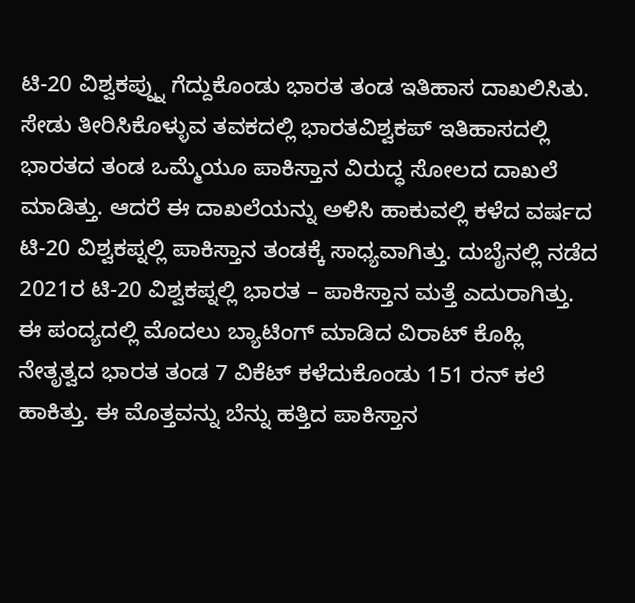ಟಿ-20 ವಿಶ್ವಕಪ್ನ್ನು ಗೆದ್ದುಕೊಂಡು ಭಾರತ ತಂಡ ಇತಿಹಾಸ ದಾಖಲಿಸಿತು.
ಸೇಡು ತೀರಿಸಿಕೊಳ್ಳುವ ತವಕದಲ್ಲಿ ಭಾರತವಿಶ್ವಕಪ್ ಇತಿಹಾಸದಲ್ಲಿ ಭಾರತದ ತಂಡ ಒಮ್ಮೆಯೂ ಪಾಕಿಸ್ತಾನ ವಿರುದ್ಧ ಸೋಲದ ದಾಖಲೆ ಮಾಡಿತ್ತು. ಆದರೆ ಈ ದಾಖಲೆಯನ್ನು ಅಳಿಸಿ ಹಾಕುವಲ್ಲಿ ಕಳೆದ ವರ್ಷದ ಟಿ-20 ವಿಶ್ವಕಪ್ನಲ್ಲಿ ಪಾಕಿಸ್ತಾನ ತಂಡಕ್ಕೆ ಸಾಧ್ಯವಾಗಿತ್ತು. ದುಬೈನಲ್ಲಿ ನಡೆದ 2021ರ ಟಿ-20 ವಿಶ್ವಕಪ್ನಲ್ಲಿ ಭಾರತ – ಪಾಕಿಸ್ತಾನ ಮತ್ತೆ ಎದುರಾಗಿತ್ತು. ಈ ಪಂದ್ಯದಲ್ಲಿ ಮೊದಲು ಬ್ಯಾಟಿಂಗ್ ಮಾಡಿದ ವಿರಾಟ್ ಕೊಹ್ಲಿ ನೇತೃತ್ವದ ಭಾರತ ತಂಡ 7 ವಿಕೆಟ್ ಕಳೆದುಕೊಂಡು 151 ರನ್ ಕಲೆ ಹಾಕಿತ್ತು. ಈ ಮೊತ್ತವನ್ನು ಬೆನ್ನು ಹತ್ತಿದ ಪಾಕಿಸ್ತಾನ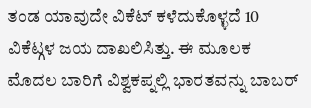ತಂಡ ಯಾವುದೇ ವಿಕೆಟ್ ಕಳೆದುಕೊಳ್ಳದೆ 10 ವಿಕೆಟ್ಗಳ ಜಯ ದಾಖಲಿಸಿತ್ತು. ಈ ಮೂಲಕ ಮೊದಲ ಬಾರಿಗೆ ವಿಶ್ವಕಪ್ನಲ್ಲಿ ಭಾರತವನ್ನು ಬಾಬರ್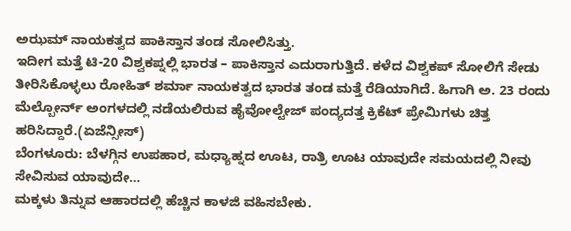ಅಝಮ್ ನಾಯಕತ್ವದ ಪಾಕಿಸ್ತಾನ ತಂಡ ಸೋಲಿಸಿತ್ತು.
ಇದೀಗ ಮತ್ತೆ ಟಿ-20 ವಿಶ್ವಕಪ್ನಲ್ಲಿ ಭಾರತ – ಪಾಕಿಸ್ತಾನ ಎದುರಾಗುತ್ತಿದೆ. ಕಳೆದ ವಿಶ್ವಕಪ್ ಸೋಲಿಗೆ ಸೇಡು ತೀರಿಸಿಕೊಳ್ಳಲು ರೋಹಿತ್ ಶರ್ಮಾ ನಾಯಕತ್ವದ ಭಾರತ ತಂಡ ಮತ್ತೆ ರೆಡಿಯಾಗಿದೆ. ಹಿಗಾಗಿ ಅ. 23 ರಂದು ಮೆಲ್ಬೋರ್ನ್ ಅಂಗಳದಲ್ಲಿ ನಡೆಯಲಿರುವ ಹೈವೋಲ್ಟೇಜ್ ಪಂದ್ಯದತ್ತ ಕ್ರಿಕೆಟ್ ಪ್ರೇಮಿಗಳು ಚಿತ್ತ ಹರಿಸಿದ್ದಾರೆ.(ಏಜೆನ್ಸೀಸ್)
ಬೆಂಗಳೂರು: ಬೆಳಗ್ಗಿನ ಉಪಹಾರ, ಮಧ್ಯಾಹ್ನದ ಊಟ, ರಾತ್ರಿ ಊಟ ಯಾವುದೇ ಸಮಯದಲ್ಲಿ ನೀವು ಸೇವಿಸುವ ಯಾವುದೇ…
ಮಕ್ಕಳು ತಿನ್ನುವ ಆಹಾರದಲ್ಲಿ ಹೆಚ್ಚಿನ ಕಾಳಜಿ ವಹಿಸಬೇಕು.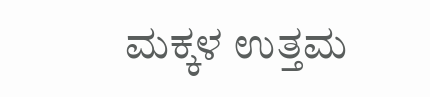ಮಕ್ಕಳ ಉತ್ತಮ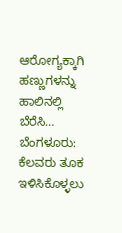ಆರೋಗ್ಯಕ್ಕಾಗಿ ಹಣ್ಣುಗಳನ್ನು ಹಾಲಿನಲ್ಲಿ ಬೆರೆಸಿ…
ಬೆಂಗಳೂರು: ಕೆಲವರು ತೂಕ ಇಳಿಸಿಕೊಳ್ಳಲು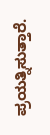ಪ್ರಯತ್ನಿಸುತ್ತಾರೆ.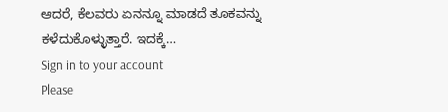ಆದರೆ, ಕೆಲವರು ಏನನ್ನೂ ಮಾಡದೆ ತೂಕವನ್ನು ಕಳೆದುಕೊಳ್ಳುತ್ತಾರೆ. ಇದಕ್ಕೆ…
Sign in to your account
Please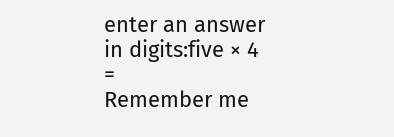enter an answer in digits:five × 4 =
Remember me